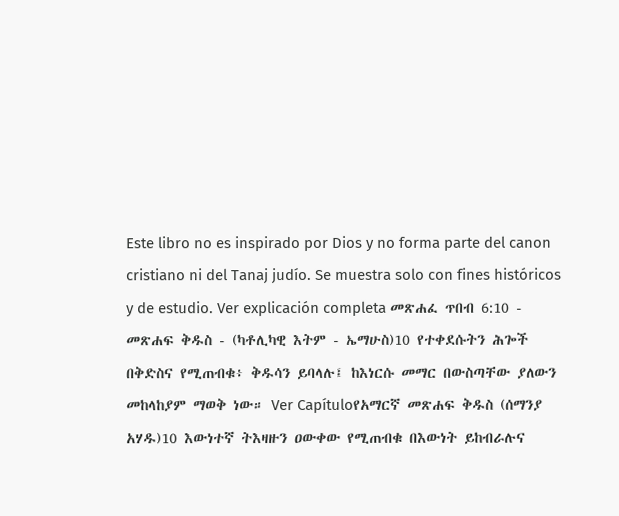Este libro no es inspirado por Dios y no forma parte del canon cristiano ni del Tanaj judío. Se muestra solo con fines históricos y de estudio. Ver explicación completa መጽሐፈ ጥበብ 6:10 - መጽሐፍ ቅዱስ - (ካቶሊካዊ እትም - ኤማሁስ)10 የተቀደሱትን ሕጐች በቅድስና የሚጠብቁ፥ ቅዱሳን ይባላሉ፤ ከእነርሱ መማር በውስጣቸው ያለውን መከላከያም ማወቅ ነው። Ver Capítuloየአማርኛ መጽሐፍ ቅዱስ (ሰማንያ አሃዱ)10 እውነተኛ ትእዛዙን ዐውቀው የሚጠብቁ በእውነት ይከብራሉና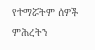የተማሯትም ሰዎች ምሕረትን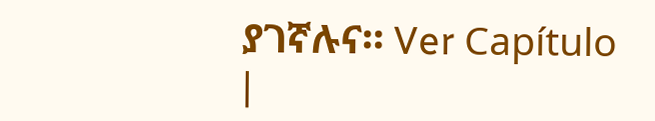ያገኛሉና። Ver Capítulo |